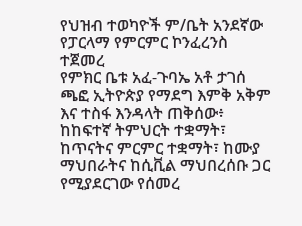የህዝብ ተወካዮች ም/ቤት አንደኛው የፓርላማ የምርምር ኮንፈረንስ ተጀመረ
የምክር ቤቱ አፈ-ጉባኤ አቶ ታገሰ ጫፎ ኢትዮጵያ የማደግ እምቅ አቅም እና ተስፋ እንዳላት ጠቅሰው፥ ከከፍተኛ ትምህርት ተቋማት፣ ከጥናትና ምርምር ተቋማት፣ ከሙያ ማህበራትና ከሲቪል ማህበረሰቡ ጋር የሚያደርገው የሰመረ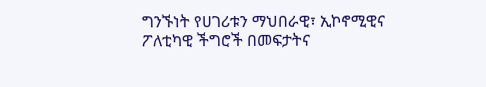ግንኙነት የሀገሪቱን ማህበራዊ፣ ኢኮኖሚዊና ፖለቲካዊ ችግሮች በመፍታትና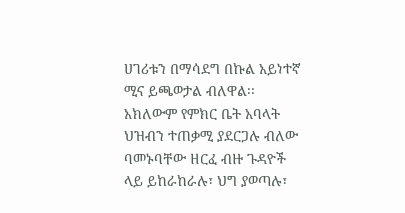ሀገሪቱን በማሳደግ በኩል አይነተኛ ሚና ይጫወታል ብለዋል፡፡
አክለውም የምክር ቤት አባላት ህዝብን ተጠቃሚ ያደርጋሉ ብለው ባመኑባቸው ዘርፈ ብዙ ጉዳዮች ላይ ይከራከራሉ፣ ህግ ያወጣሉ፣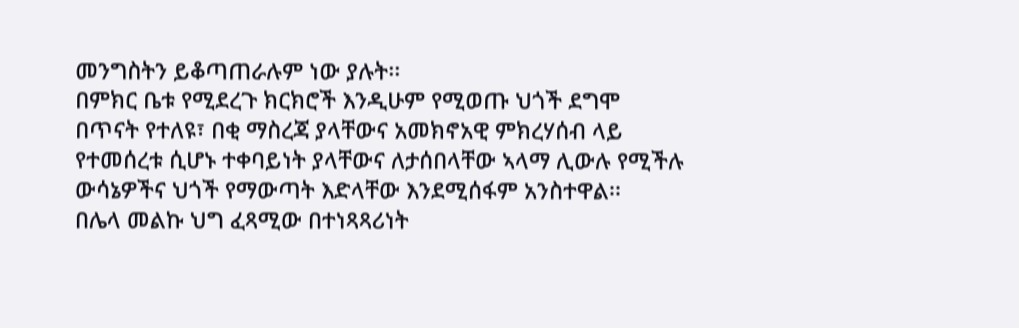መንግስትን ይቆጣጠራሉም ነው ያሉት፡፡
በምክር ቤቱ የሚደረጉ ክርክሮች እንዲሁም የሚወጡ ህጎች ደግሞ በጥናት የተለዩ፣ በቂ ማስረጃ ያላቸውና አመክኖአዊ ምክረሃሰብ ላይ የተመሰረቱ ሲሆኑ ተቀባይነት ያላቸውና ለታሰበላቸው ኣላማ ሊውሉ የሚችሉ ውሳኔዎችና ህጎች የማውጣት እድላቸው እንደሚሰፋም አንስተዋል፡፡
በሌላ መልኩ ህግ ፈጻሚው በተነጻጻሪነት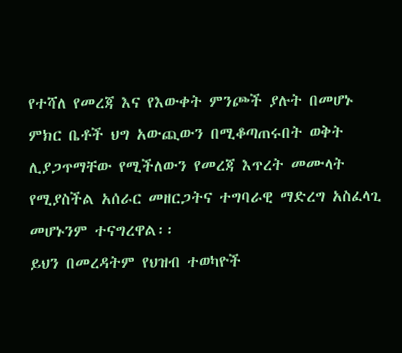የተሻለ የመረጃ እና የእውቀት ምንጮች ያሉት በመሆኑ ምክር ቤቶች ህግ አውጪውን በሚቆጣጠሩበት ወቅት ሊያጋጥማቸው የሚችለውን የመረጃ እጥረት መሙላት የሚያስችል አሰራር መዘርጋትና ተግባራዊ ማድረግ አስፈላጊ መሆኑንም ተናግረዋል፡፡
ይህን በመረዳትም የህዝብ ተወካዮች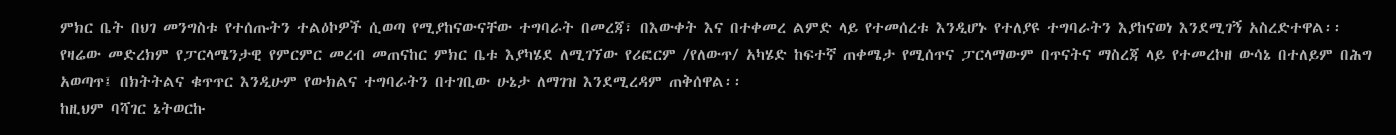ምክር ቤት በህገ መንግስቱ የተሰጡትን ተልዕኮዎች ሲወጣ የሚያከናውናቸው ተግባራት በመረጃ፣ በእውቀት እና በተቀመረ ልምድ ላይ የተመሰረቱ እንዲሆኑ የተለያዩ ተግባራትን እያከናወነ እንደሚገኝ አስረድተዋል፡፡
የዛሬው መድረክም የፓርላሜንታዊ የምርምር መረብ መጠናከር ምክር ቤቱ እያካሄደ ለሚገኘው የሪፎርም /የለውጥ/ አካሄድ ከፍተኛ ጠቀሜታ የሚሰጥና ፓርላማውም በጥናትና ማስረጃ ላይ የተመረኮዘ ውሳኔ በተለይም በሕግ አወጣጥ፤ በክትትልና ቁጥጥር እንዲሁም የውክልና ተግባራትን በተገቢው ሁኔታ ለማገዝ እንደሚረዳም ጠቅሰዋል፡፡
ከዚህም ባሻገር ኔትወርኩ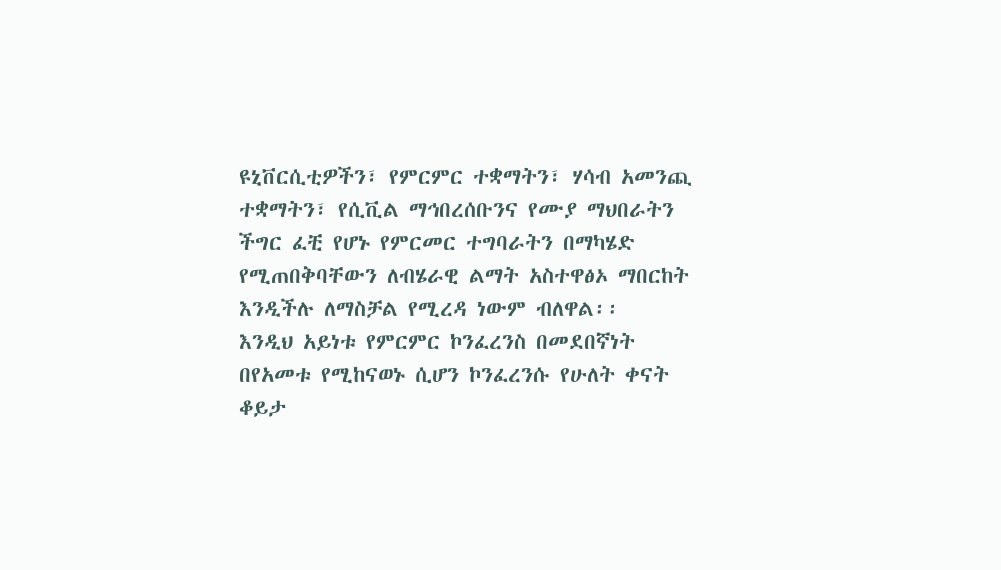ዩኒቨርሲቲዎችን፣ የምርምር ተቋማትን፣ ሃሳብ አመንጪ ተቋማትን፣ የሲቪል ማኅበረሰቡንና የሙያ ማህበራትን ችግር ፈቺ የሆኑ የምርመር ተግባራትን በማካሄድ የሚጠበቅባቸውን ለብሄራዊ ልማት አስተዋፅኦ ማበርከት እንዲችሉ ለማስቻል የሚረዳ ነውም ብለዋል፡፡
እንዲህ አይነቱ የምርምር ኮንፈረንስ በመደበኛነት በየአመቱ የሚከናወኑ ሲሆን ኮንፈረንሱ የሁለት ቀናት ቆይታ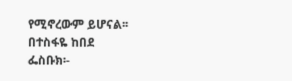የሚኖረውም ይሆናል፡፡
በተስፋዬ ከበደ
ፌስቡክ፡-